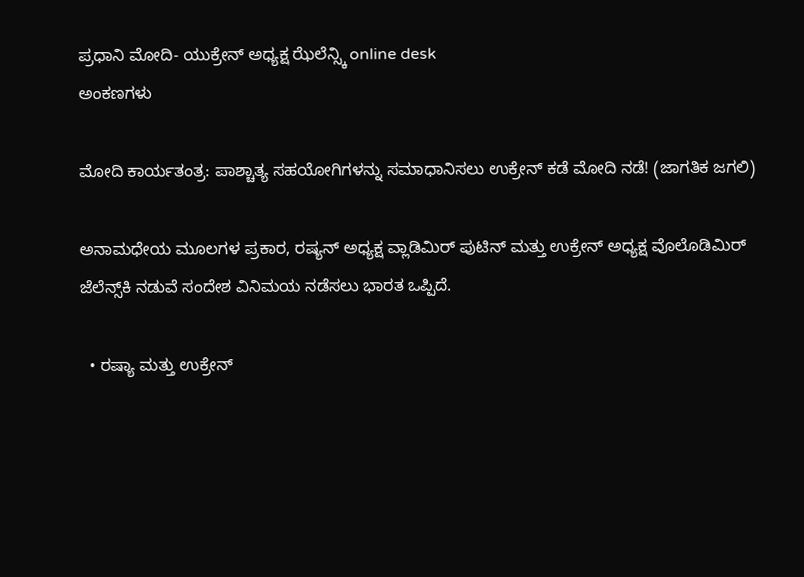ಪ್ರಧಾನಿ ಮೋದಿ- ಯುಕ್ರೇನ್ ಅಧ್ಯಕ್ಷ ಝೆಲೆನ್ಸ್ಕಿ online desk
ಅಂಕಣಗಳು

ಮೋದಿ ಕಾರ್ಯತಂತ್ರ: ಪಾಶ್ಚಾತ್ಯ ಸಹಯೋಗಿಗಳನ್ನು ಸಮಾಧಾನಿಸಲು ಉಕ್ರೇನ್‌ ಕಡೆ ಮೋದಿ ನಡೆ! (ಜಾಗತಿಕ ಜಗಲಿ)

ಅನಾಮಧೇಯ ಮೂಲಗಳ ಪ್ರಕಾರ, ರಷ್ಯನ್ ಅಧ್ಯಕ್ಷ ವ್ಲಾಡಿಮಿರ್ ಪುಟಿನ್ ಮತ್ತು ಉಕ್ರೇನ್ ಅಧ್ಯಕ್ಷ ವೊಲೊಡಿಮಿರ್ ಜೆಲೆನ್ಸ್‌ಕಿ ನಡುವೆ ಸಂದೇಶ ವಿನಿಮಯ ನಡೆಸಲು ಭಾರತ ಒಪ್ಪಿದೆ.

  • ರಷ್ಯಾ ಮತ್ತು ಉಕ್ರೇನ್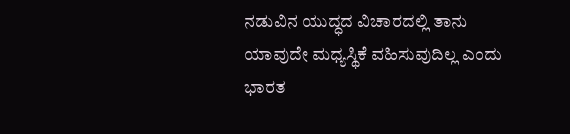ನಡುವಿನ ಯುದ್ಧದ ವಿಚಾರದಲ್ಲಿ ತಾನು ಯಾವುದೇ ಮಧ್ಯಸ್ಥಿಕೆ ವಹಿಸುವುದಿಲ್ಲ ಎಂದು ಭಾರತ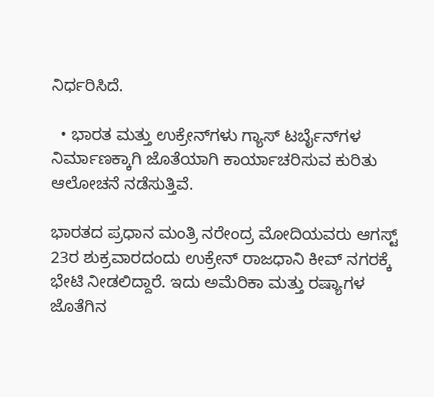ನಿರ್ಧರಿಸಿದೆ.

  • ಭಾರತ ಮತ್ತು ಉಕ್ರೇನ್‌ಗಳು ಗ್ಯಾಸ್ ಟರ್ಬೈನ್‌ಗಳ ನಿರ್ಮಾಣಕ್ಕಾಗಿ ಜೊತೆಯಾಗಿ ಕಾರ್ಯಾಚರಿಸುವ ಕುರಿತು ಆಲೋಚನೆ ನಡೆಸುತ್ತಿವೆ.

ಭಾರತದ ಪ್ರಧಾನ ಮಂತ್ರಿ ನರೇಂದ್ರ ಮೋದಿಯವರು ಆಗಸ್ಟ್ 23ರ ಶುಕ್ರವಾರದಂದು ಉಕ್ರೇನ್ ರಾಜಧಾನಿ ಕೀವ್ ನಗರಕ್ಕೆ ಭೇಟಿ ನೀಡಲಿದ್ದಾರೆ. ಇದು ಅಮೆರಿಕಾ ಮತ್ತು ರಷ್ಯಾಗಳ ಜೊತೆಗಿನ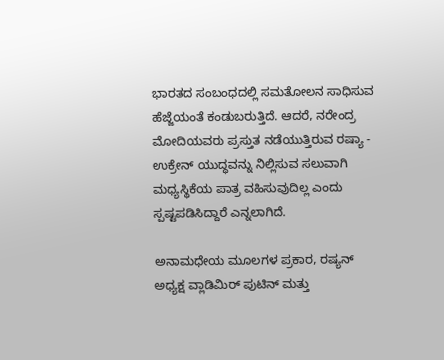ಭಾರತದ ಸಂಬಂಧದಲ್ಲಿ ಸಮತೋಲನ ಸಾಧಿಸುವ ಹೆಜ್ಜೆಯಂತೆ ಕಂಡುಬರುತ್ತಿದೆ. ಆದರೆ, ನರೇಂದ್ರ ಮೋದಿಯವರು ಪ್ರಸ್ತುತ ನಡೆಯುತ್ತಿರುವ ರಷ್ಯಾ - ಉಕ್ರೇನ್ ಯುದ್ಧವನ್ನು ನಿಲ್ಲಿಸುವ ಸಲುವಾಗಿ ಮಧ್ಯಸ್ಥಿಕೆಯ ಪಾತ್ರ ವಹಿಸುವುದಿಲ್ಲ ಎಂದು ಸ್ಪಷ್ಟಪಡಿಸಿದ್ದಾರೆ ಎನ್ನಲಾಗಿದೆ.

ಅನಾಮಧೇಯ ಮೂಲಗಳ ಪ್ರಕಾರ, ರಷ್ಯನ್ ಅಧ್ಯಕ್ಷ ವ್ಲಾಡಿಮಿರ್ ಪುಟಿನ್ ಮತ್ತು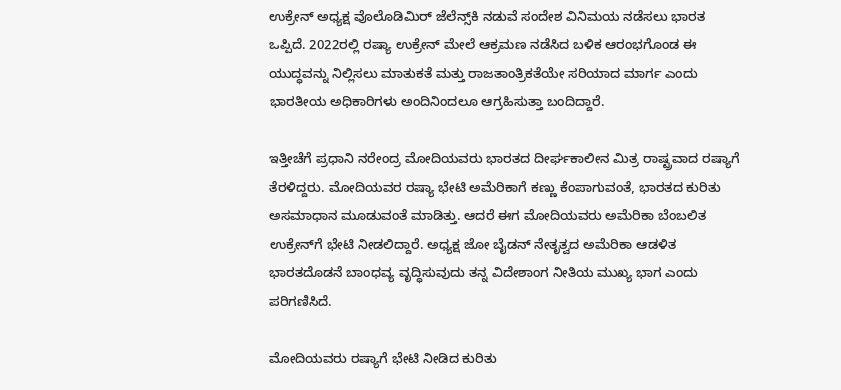ಉಕ್ರೇನ್ ಅಧ್ಯಕ್ಷ ವೊಲೊಡಿಮಿರ್ ಜೆಲೆನ್ಸ್‌ಕಿ ನಡುವೆ ಸಂದೇಶ ವಿನಿಮಯ ನಡೆಸಲು ಭಾರತ ಒಪ್ಪಿದೆ. 2022ರಲ್ಲಿ ರಷ್ಯಾ ಉಕ್ರೇನ್ ಮೇಲೆ ಆಕ್ರಮಣ ನಡೆಸಿದ ಬಳಿಕ ಆರಂಭಗೊಂಡ ಈ ಯುದ್ಧವನ್ನು ನಿಲ್ಲಿಸಲು ಮಾತುಕತೆ ಮತ್ತು ರಾಜತಾಂತ್ರಿಕತೆಯೇ ಸರಿಯಾದ ಮಾರ್ಗ ಎಂದು ಭಾರತೀಯ ಅಧಿಕಾರಿಗಳು ಅಂದಿನಿಂದಲೂ ಆಗ್ರಹಿಸುತ್ತಾ ಬಂದಿದ್ದಾರೆ.

ಇತ್ತೀಚೆಗೆ ಪ್ರಧಾನಿ ನರೇಂದ್ರ ಮೋದಿಯವರು ಭಾರತದ ದೀರ್ಘಕಾಲೀನ ಮಿತ್ರ ರಾಷ್ಟ್ರವಾದ ರಷ್ಯಾಗೆ ತೆರಳಿದ್ದರು. ಮೋದಿಯವರ ರಷ್ಯಾ ಭೇಟಿ ಅಮೆರಿಕಾಗೆ ಕಣ್ಣು ಕೆಂಪಾಗುವಂತೆ, ಭಾರತದ ಕುರಿತು ಅಸಮಾಧಾನ ಮೂಡುವಂತೆ ಮಾಡಿತ್ತು. ಆದರೆ ಈಗ ಮೋದಿಯವರು ಅಮೆರಿಕಾ ಬೆಂಬಲಿತ ಉಕ್ರೇನ್‌ಗೆ ಭೇಟಿ ನೀಡಲಿದ್ದಾರೆ. ಅಧ್ಯಕ್ಷ ಜೋ ಬೈಡನ್ ನೇತೃತ್ವದ ಅಮೆರಿಕಾ ಆಡಳಿತ ಭಾರತದೊಡನೆ ಬಾಂಧವ್ಯ ವೃದ್ಧಿಸುವುದು ತನ್ನ ವಿದೇಶಾಂಗ ನೀತಿಯ ಮುಖ್ಯ ಭಾಗ ಎಂದು ಪರಿಗಣಿಸಿದೆ.

ಮೋದಿಯವರು ರಷ್ಯಾಗೆ ಭೇಟಿ ನೀಡಿದ ಕುರಿತು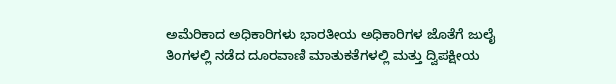ಅಮೆರಿಕಾದ ಅಧಿಕಾರಿಗಳು ಭಾರತೀಯ ಅಧಿಕಾರಿಗಳ ಜೊತೆಗೆ ಜುಲೈ ತಿಂಗಳಲ್ಲಿ ನಡೆದ ದೂರವಾಣಿ ಮಾತುಕತೆಗಳಲ್ಲಿ ಮತ್ತು ದ್ವಿಪಕ್ಷೀಯ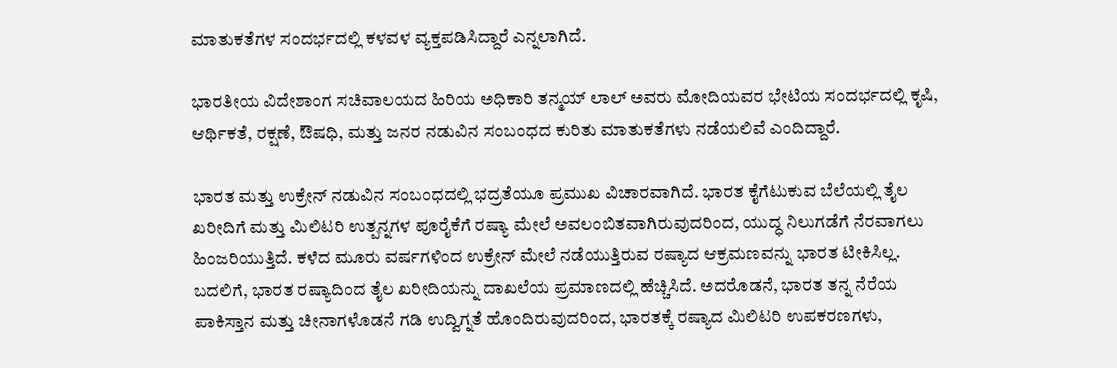ಮಾತುಕತೆಗಳ ಸಂದರ್ಭದಲ್ಲಿ ಕಳವಳ ವ್ಯಕ್ತಪಡಿಸಿದ್ದಾರೆ ಎನ್ನಲಾಗಿದೆ.

ಭಾರತೀಯ ವಿದೇಶಾಂಗ ಸಚಿವಾಲಯದ ಹಿರಿಯ ಅಧಿಕಾರಿ ತನ್ಮಯ್ ಲಾಲ್ ಅವರು ಮೋದಿಯವರ ಭೇಟಿಯ ಸಂದರ್ಭದಲ್ಲಿ ಕೃಷಿ, ಆರ್ಥಿಕತೆ, ರಕ್ಷಣೆ, ಔಷಧಿ, ಮತ್ತು ಜನರ ನಡುವಿನ ಸಂಬಂಧದ ಕುರಿತು ಮಾತುಕತೆಗಳು ನಡೆಯಲಿವೆ ಎಂದಿದ್ದಾರೆ.

ಭಾರತ ಮತ್ತು ಉಕ್ರೇನ್ ನಡುವಿನ ಸಂಬಂಧದಲ್ಲಿ ಭದ್ರತೆಯೂ ಪ್ರಮುಖ ವಿಚಾರವಾಗಿದೆ. ಭಾರತ ಕೈಗೆಟುಕುವ ಬೆಲೆಯಲ್ಲಿ ತೈಲ ಖರೀದಿಗೆ ಮತ್ತು ಮಿಲಿಟರಿ ಉತ್ಪನ್ನಗಳ ಪೂರೈಕೆಗೆ ರಷ್ಯಾ ಮೇಲೆ ಅವಲಂಬಿತವಾಗಿರುವುದರಿಂದ, ಯುದ್ಧ ನಿಲುಗಡೆಗೆ ನೆರವಾಗಲು ಹಿಂಜರಿಯುತ್ತಿದೆ. ಕಳೆದ ಮೂರು ವರ್ಷಗಳಿಂದ ಉಕ್ರೇನ್ ಮೇಲೆ ನಡೆಯುತ್ತಿರುವ ರಷ್ಯಾದ ಆಕ್ರಮಣವನ್ನು ಭಾರತ ಟೀಕಿಸಿಲ್ಲ. ಬದಲಿಗೆ, ಭಾರತ ರಷ್ಯಾದಿಂದ ತೈಲ ಖರೀದಿಯನ್ನು ದಾಖಲೆಯ ಪ್ರಮಾಣದಲ್ಲಿ ಹೆಚ್ಚಿಸಿದೆ. ಅದರೊಡನೆ, ಭಾರತ ತನ್ನ ನೆರೆಯ ಪಾಕಿಸ್ತಾನ ಮತ್ತು ಚೀನಾಗಳೊಡನೆ ಗಡಿ ಉದ್ವಿಗ್ನತೆ ಹೊಂದಿರುವುದರಿಂದ, ಭಾರತಕ್ಕೆ ರಷ್ಯಾದ ಮಿಲಿಟರಿ ಉಪಕರಣಗಳು,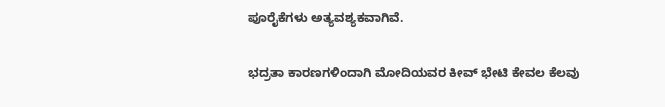ಪೂರೈಕೆಗಳು ಅತ್ಯವಶ್ಯಕವಾಗಿವೆ.

ಭದ್ರತಾ ಕಾರಣಗಳಿಂದಾಗಿ ಮೋದಿಯವರ ಕೀವ್ ಭೇಟಿ ಕೇವಲ ಕೆಲವು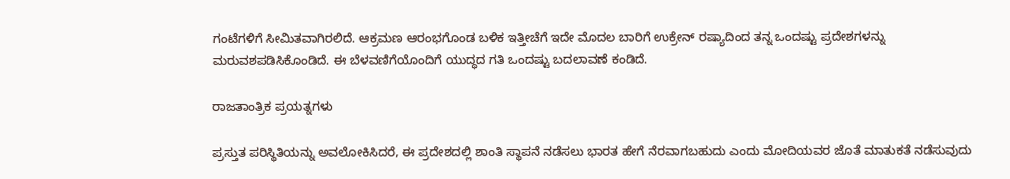ಗಂಟೆಗಳಿಗೆ ಸೀಮಿತವಾಗಿರಲಿದೆ. ಆಕ್ರಮಣ ಆರಂಭಗೊಂಡ ಬಳಿಕ ಇತ್ತೀಚೆಗೆ ಇದೇ ಮೊದಲ ಬಾರಿಗೆ ಉಕ್ರೇನ್ ರಷ್ಯಾದಿಂದ ತನ್ನ ಒಂದಷ್ಟು ಪ್ರದೇಶಗಳನ್ನು ಮರುವಶಪಡಿಸಿಕೊಂಡಿದೆ. ಈ ಬೆಳವಣಿಗೆಯೊಂದಿಗೆ ಯುದ್ಧದ ಗತಿ ಒಂದಷ್ಟು ಬದಲಾವಣೆ ಕಂಡಿದೆ.

ರಾಜತಾಂತ್ರಿಕ ಪ್ರಯತ್ನಗಳು

ಪ್ರಸ್ತುತ ಪರಿಸ್ಥಿತಿಯನ್ನು ಅವಲೋಕಿಸಿದರೆ, ಈ ಪ್ರದೇಶದಲ್ಲಿ ಶಾಂತಿ ಸ್ಥಾಪನೆ ನಡೆಸಲು ಭಾರತ ಹೇಗೆ ನೆರವಾಗಬಹುದು ಎಂದು ಮೋದಿಯವರ ಜೊತೆ ಮಾತುಕತೆ ನಡೆಸುವುದು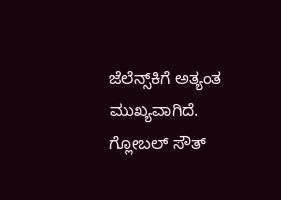ಜೆಲೆನ್ಸ್‌ಕಿಗೆ ಅತ್ಯಂತ ಮುಖ್ಯವಾಗಿದೆ. ಗ್ಲೋಬಲ್ ಸೌತ್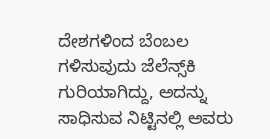ದೇಶಗಳಿಂದ ಬೆಂಬಲ ಗಳಿಸುವುದು ಜೆಲೆನ್ಸ್‌ಕಿ ಗುರಿಯಾಗಿದ್ದು, ಅದನ್ನು ಸಾಧಿಸುವ ನಿಟ್ಟಿನಲ್ಲಿ ಅವರು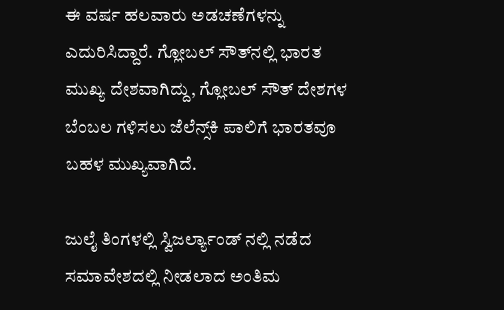ಈ ವರ್ಷ ಹಲವಾರು ಅಡಚಣೆಗಳನ್ನು ಎದುರಿಸಿದ್ದಾರೆ. ಗ್ಲೋಬಲ್ ಸೌತ್‌ನಲ್ಲಿ ಭಾರತ ಮುಖ್ಯ ದೇಶವಾಗಿದ್ದು, ಗ್ಲೋಬಲ್ ಸೌತ್ ದೇಶಗಳ ಬೆಂಬಲ ಗಳಿಸಲು ಜೆಲೆನ್ಸ್‌ಕಿ ಪಾಲಿಗೆ ಭಾರತವೂ ಬಹಳ ಮುಖ್ಯವಾಗಿದೆ.

ಜುಲೈ ತಿಂಗಳಲ್ಲಿ ಸ್ವಿಜರ್ಲ್ಯಾಂಡ್ ನಲ್ಲಿ ನಡೆದ ಸಮಾವೇಶದಲ್ಲಿ ನೀಡಲಾದ ಅಂತಿಮ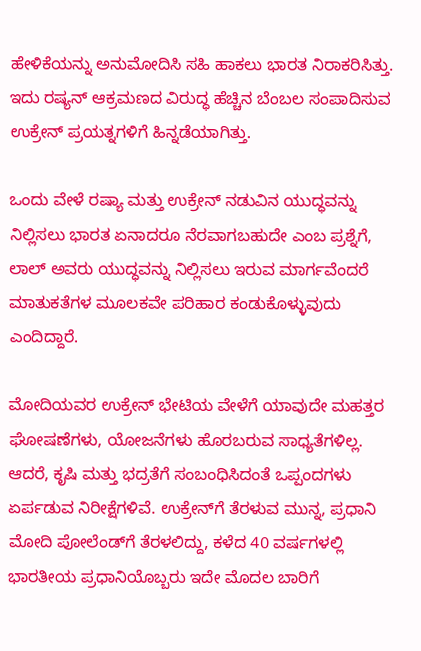ಹೇಳಿಕೆಯನ್ನು ಅನುಮೋದಿಸಿ ಸಹಿ ಹಾಕಲು ಭಾರತ ನಿರಾಕರಿಸಿತ್ತು. ಇದು ರಷ್ಯನ್ ಆಕ್ರಮಣದ ವಿರುದ್ಧ ಹೆಚ್ಚಿನ ಬೆಂಬಲ ಸಂಪಾದಿಸುವ ಉಕ್ರೇನ್ ಪ್ರಯತ್ನಗಳಿಗೆ ಹಿನ್ನಡೆಯಾಗಿತ್ತು.

ಒಂದು ವೇಳೆ ರಷ್ಯಾ ಮತ್ತು ಉಕ್ರೇನ್ ನಡುವಿನ ಯುದ್ಧವನ್ನು ನಿಲ್ಲಿಸಲು ಭಾರತ ಏನಾದರೂ ನೆರವಾಗಬಹುದೇ ಎಂಬ ಪ್ರಶ್ನೆಗೆ, ಲಾಲ್ ಅವರು ಯುದ್ಧವನ್ನು ನಿಲ್ಲಿಸಲು ಇರುವ ಮಾರ್ಗವೆಂದರೆ ಮಾತುಕತೆಗಳ ಮೂಲಕವೇ ಪರಿಹಾರ ಕಂಡುಕೊಳ್ಳುವುದು ಎಂದಿದ್ದಾರೆ.

ಮೋದಿಯವರ ಉಕ್ರೇನ್ ಭೇಟಿಯ ವೇಳೆಗೆ ಯಾವುದೇ ಮಹತ್ತರ ಘೋಷಣೆಗಳು, ಯೋಜನೆಗಳು ಹೊರಬರುವ ಸಾಧ್ಯತೆಗಳಿಲ್ಲ. ಆದರೆ, ಕೃಷಿ ಮತ್ತು ಭದ್ರತೆಗೆ ಸಂಬಂಧಿಸಿದಂತೆ ಒಪ್ಪಂದಗಳು ಏರ್ಪಡುವ ನಿರೀಕ್ಷೆಗಳಿವೆ. ಉಕ್ರೇನ್‌ಗೆ ತೆರಳುವ ಮುನ್ನ, ಪ್ರಧಾನಿ ಮೋದಿ ಪೋಲೆಂಡ್‌‌ಗೆ ತೆರಳಲಿದ್ದು, ಕಳೆದ 40 ವರ್ಷಗಳಲ್ಲಿ ಭಾರತೀಯ ಪ್ರಧಾನಿಯೊಬ್ಬರು ಇದೇ ಮೊದಲ ಬಾರಿಗೆ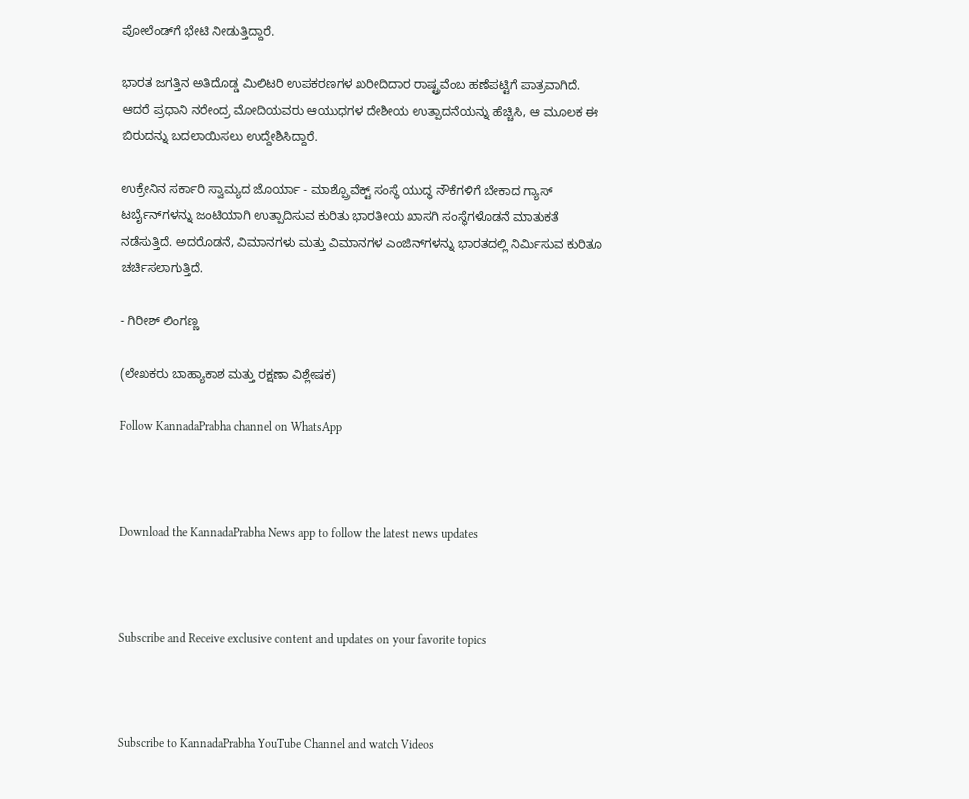ಪೋಲೆಂಡ್‌‌ಗೆ ಭೇಟಿ ನೀಡುತ್ತಿದ್ದಾರೆ.

ಭಾರತ ಜಗತ್ತಿನ ಅತಿದೊಡ್ಡ ಮಿಲಿಟರಿ ಉಪಕರಣಗಳ ಖರೀದಿದಾರ ರಾಷ್ಟ್ರವೆಂಬ ಹಣೆಪಟ್ಟಿಗೆ ಪಾತ್ರವಾಗಿದೆ. ಆದರೆ ಪ್ರಧಾನಿ ನರೇಂದ್ರ ಮೋದಿಯವರು ಆಯುಧಗಳ ದೇಶೀಯ ಉತ್ಪಾದನೆಯನ್ನು ಹೆಚ್ಚಿಸಿ, ಆ ಮೂಲಕ ಈ ಬಿರುದನ್ನು ಬದಲಾಯಿಸಲು ಉದ್ದೇಶಿಸಿದ್ದಾರೆ.

ಉಕ್ರೇನಿನ ಸರ್ಕಾರಿ ಸ್ವಾಮ್ಯದ ಜೊರ್ಯಾ - ಮಾಶ್ಪ್ರೊವೆಕ್ಟ್ ಸಂಸ್ಥೆ ಯುದ್ಧ ನೌಕೆಗಳಿಗೆ ಬೇಕಾದ ಗ್ಯಾಸ್ ಟರ್ಬೈನ್‌ಗಳನ್ನು ಜಂಟಿಯಾಗಿ ಉತ್ಪಾದಿಸುವ ಕುರಿತು ಭಾರತೀಯ ಖಾಸಗಿ ಸಂಸ್ಥೆಗಳೊಡನೆ ಮಾತುಕತೆ ನಡೆಸುತ್ತಿದೆ. ಅದರೊಡನೆ, ವಿಮಾನಗಳು ಮತ್ತು ವಿಮಾನಗಳ ಎಂಜಿನ್‌ಗಳನ್ನು ಭಾರತದಲ್ಲಿ ನಿರ್ಮಿಸುವ ಕುರಿತೂ ಚರ್ಚಿಸಲಾಗುತ್ತಿದೆ.

- ಗಿರೀಶ್ ಲಿಂಗಣ್ಣ

(ಲೇಖಕರು ಬಾಹ್ಯಾಕಾಶ ಮತ್ತು ರಕ್ಷಣಾ ವಿಶ್ಲೇಷಕ)

Follow KannadaPrabha channel on WhatsApp



Download the KannadaPrabha News app to follow the latest news updates



Subscribe and Receive exclusive content and updates on your favorite topics



Subscribe to KannadaPrabha YouTube Channel and watch Videos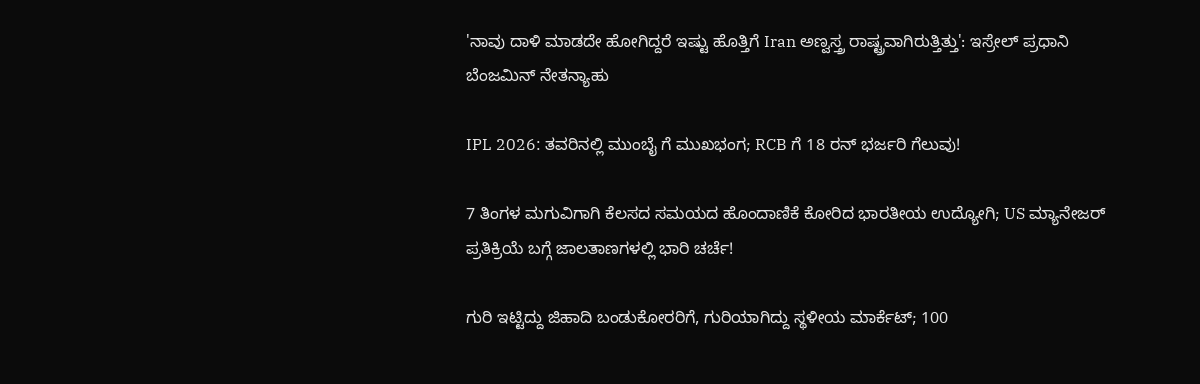'ನಾವು ದಾಳಿ ಮಾಡದೇ ಹೋಗಿದ್ದರೆ ಇಷ್ಟು ಹೊತ್ತಿಗೆ Iran ಅಣ್ವಸ್ತ್ರ ರಾಷ್ಟ್ರವಾಗಿರುತ್ತಿತ್ತು': ಇಸ್ರೇಲ್ ಪ್ರಧಾನಿ ಬೆಂಜಮಿನ್ ನೇತನ್ಯಾಹು

IPL 2026: ತವರಿನಲ್ಲಿ ಮುಂಬೈ ಗೆ ಮುಖಭಂಗ; RCB ಗೆ 18 ರನ್ ಭರ್ಜರಿ ಗೆಲುವು!

7 ತಿಂಗಳ ಮಗುವಿಗಾಗಿ ಕೆಲಸದ ಸಮಯದ ಹೊಂದಾಣಿಕೆ ಕೋರಿದ ಭಾರತೀಯ ಉದ್ಯೋಗಿ; US ಮ್ಯಾನೇಜರ್ ಪ್ರತಿಕ್ರಿಯೆ ಬಗ್ಗೆ ಜಾಲತಾಣಗಳಲ್ಲಿ ಭಾರಿ ಚರ್ಚೆ!

ಗುರಿ ಇಟ್ಟಿದ್ದು ಜಿಹಾದಿ ಬಂಡುಕೋರರಿಗೆ, ಗುರಿಯಾಗಿದ್ದು ಸ್ಥಳೀಯ ಮಾರ್ಕೆಟ್; 100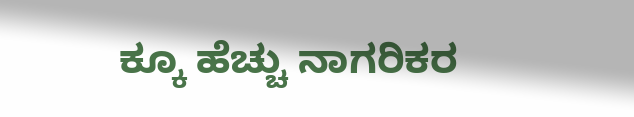ಕ್ಕೂ ಹೆಚ್ಚು ನಾಗರಿಕರ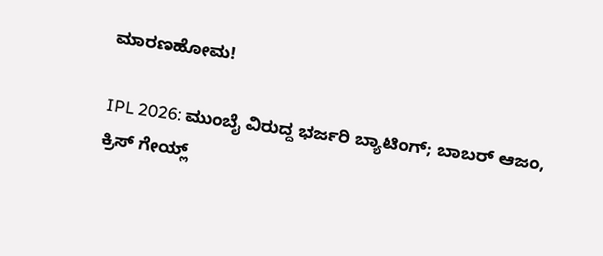ಮಾರಣಹೋಮ!

IPL 2026: ಮುಂಬೈ ವಿರುದ್ದ ಭರ್ಜರಿ ಬ್ಯಾಟಿಂಗ್; ಬಾಬರ್ ಆಜಂ, ಕ್ರಿಸ್ ಗೇಯ್ಲ್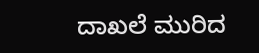ದಾಖಲೆ ಮುರಿದ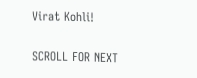Virat Kohli!

SCROLL FOR NEXT